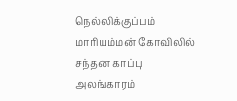நெல்லிக்குப்பம் மாரியம்மன் கோவிலில் சந்தன காப்பு அலங்காரம்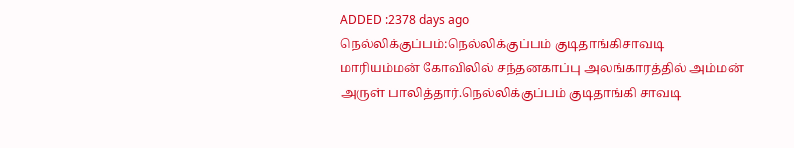ADDED :2378 days ago
நெல்லிக்குப்பம்:நெல்லிக்குப்பம் குடிதாங்கிசாவடி மாரியம்மன் கோவிலில் சந்தனகாப்பு அலங்காரத்தில் அம்மன் அருள் பாலித்தார்.நெல்லிக்குப்பம் குடிதாங்கி சாவடி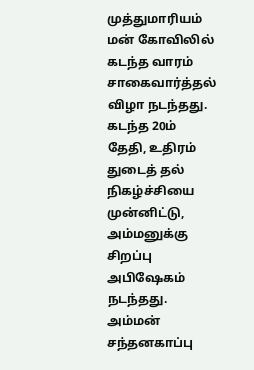முத்துமாரியம் மன் கோவிலில் கடந்த வாரம் சாகைவார்த்தல் விழா நடந்தது. கடந்த 20ம் தேதி, உதிரம் துடைத் தல் நிகழ்ச்சியை முன்னிட்டு, அம்மனுக்கு சிறப்பு அபிஷேகம் நடந்தது. அம்மன் சந்தனகாப்பு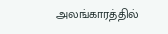அலங்காரத்தில்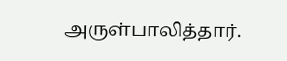அருள்பாலித்தார்.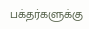பக்தர்களுக்கு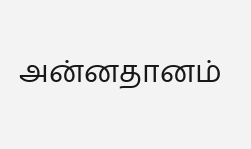அன்னதானம்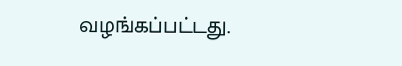வழங்கப்பட்டது.